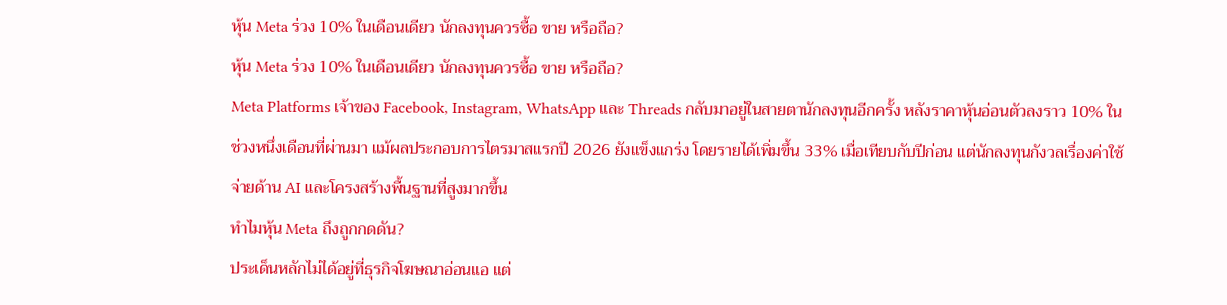หุ้น Meta ร่วง 10% ในเดือนเดียว นักลงทุนควรซื้อ ขาย หรือถือ?
หุ้น Meta ร่วง 10% ในเดือนเดียว นักลงทุนควรซื้อ ขาย หรือถือ?
Meta Platforms เจ้าของ Facebook, Instagram, WhatsApp และ Threads กลับมาอยู่ในสายตานักลงทุนอีกครั้ง หลังราคาหุ้นอ่อนตัวลงราว 10% ในช่วงหนึ่งเดือนที่ผ่านมา แม้ผลประกอบการไตรมาสแรกปี 2026 ยังแข็งแกร่ง โดยรายได้เพิ่มขึ้น 33% เมื่อเทียบกับปีก่อน แต่นักลงทุนกังวลเรื่องค่าใช้จ่ายด้าน AI และโครงสร้างพื้นฐานที่สูงมากขึ้น
ทำไมหุ้น Meta ถึงถูกกดดัน?
ประเด็นหลักไม่ได้อยู่ที่ธุรกิจโฆษณาอ่อนแอ แต่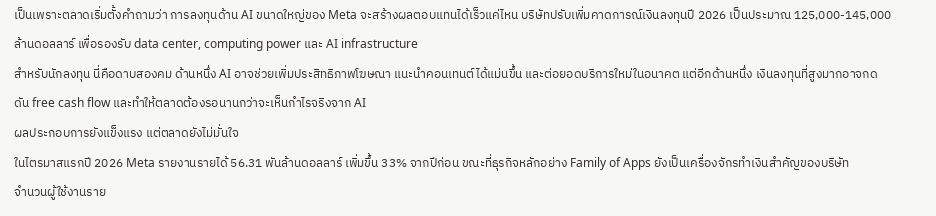เป็นเพราะตลาดเริ่มตั้งคำถามว่า การลงทุนด้าน AI ขนาดใหญ่ของ Meta จะสร้างผลตอบแทนได้เร็วแค่ไหน บริษัทปรับเพิ่มคาดการณ์เงินลงทุนปี 2026 เป็นประมาณ 125,000-145,000 ล้านดอลลาร์ เพื่อรองรับ data center, computing power และ AI infrastructure
สำหรับนักลงทุน นี่คือดาบสองคม ด้านหนึ่ง AI อาจช่วยเพิ่มประสิทธิภาพโฆษณา แนะนำคอนเทนต์ได้แม่นขึ้น และต่อยอดบริการใหม่ในอนาคต แต่อีกด้านหนึ่ง เงินลงทุนที่สูงมากอาจกดดัน free cash flow และทำให้ตลาดต้องรอนานกว่าจะเห็นกำไรจริงจาก AI
ผลประกอบการยังแข็งแรง แต่ตลาดยังไม่มั่นใจ
ในไตรมาสแรกปี 2026 Meta รายงานรายได้ 56.31 พันล้านดอลลาร์ เพิ่มขึ้น 33% จากปีก่อน ขณะที่ธุรกิจหลักอย่าง Family of Apps ยังเป็นเครื่องจักรทำเงินสำคัญของบริษัท
จำนวนผู้ใช้งานราย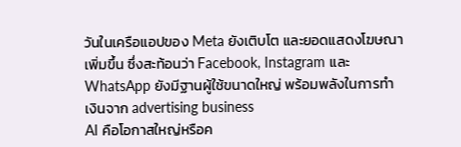วันในเครือแอปของ Meta ยังเติบโต และยอดแสดงโฆษณาเพิ่มขึ้น ซึ่งสะท้อนว่า Facebook, Instagram และ WhatsApp ยังมีฐานผู้ใช้ขนาดใหญ่ พร้อมพลังในการทำเงินจาก advertising business
AI คือโอกาสใหญ่หรือค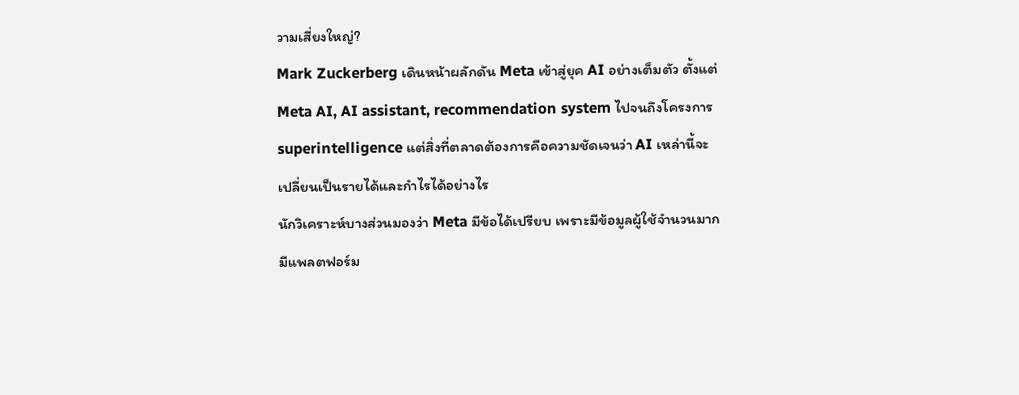วามเสี่ยงใหญ่?
Mark Zuckerberg เดินหน้าผลักดัน Meta เข้าสู่ยุค AI อย่างเต็มตัว ตั้งแต่ Meta AI, AI assistant, recommendation system ไปจนถึงโครงการ superintelligence แต่สิ่งที่ตลาดต้องการคือความชัดเจนว่า AI เหล่านี้จะเปลี่ยนเป็นรายได้และกำไรได้อย่างไร
นักวิเคราะห์บางส่วนมองว่า Meta มีข้อได้เปรียบ เพราะมีข้อมูลผู้ใช้จำนวนมาก มีแพลตฟอร์ม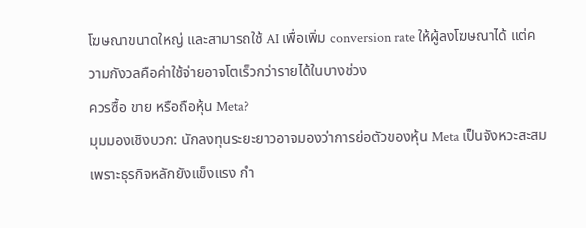โฆษณาขนาดใหญ่ และสามารถใช้ AI เพื่อเพิ่ม conversion rate ให้ผู้ลงโฆษณาได้ แต่ความกังวลคือค่าใช้จ่ายอาจโตเร็วกว่ารายได้ในบางช่วง
ควรซื้อ ขาย หรือถือหุ้น Meta?
มุมมองเชิงบวก: นักลงทุนระยะยาวอาจมองว่าการย่อตัวของหุ้น Meta เป็นจังหวะสะสม เพราะธุรกิจหลักยังแข็งแรง กำ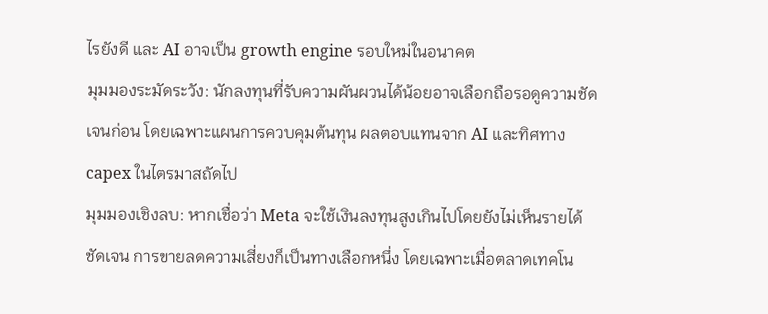ไรยังดี และ AI อาจเป็น growth engine รอบใหม่ในอนาคต
มุมมองระมัดระวัง: นักลงทุนที่รับความผันผวนได้น้อยอาจเลือกถือรอดูความชัดเจนก่อน โดยเฉพาะแผนการควบคุมต้นทุน ผลตอบแทนจาก AI และทิศทาง capex ในไตรมาสถัดไป
มุมมองเชิงลบ: หากเชื่อว่า Meta จะใช้เงินลงทุนสูงเกินไปโดยยังไม่เห็นรายได้ชัดเจน การขายลดความเสี่ยงก็เป็นทางเลือกหนึ่ง โดยเฉพาะเมื่อตลาดเทคโน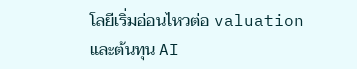โลยีเริ่มอ่อนไหวต่อ valuation และต้นทุน AI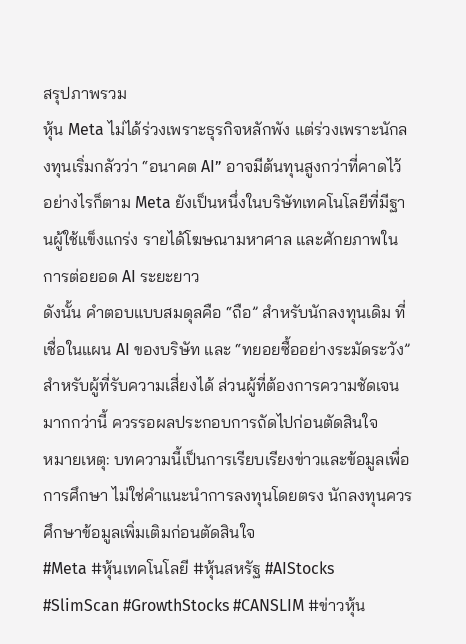สรุปภาพรวม
หุ้น Meta ไม่ได้ร่วงเพราะธุรกิจหลักพัง แต่ร่วงเพราะนักลงทุนเริ่มกลัวว่า “อนาคต AI” อาจมีต้นทุนสูงกว่าที่คาดไว้ อย่างไรก็ตาม Meta ยังเป็นหนึ่งในบริษัทเทคโนโลยีที่มีฐานผู้ใช้แข็งแกร่ง รายได้โฆษณามหาศาล และศักยภาพในการต่อยอด AI ระยะยาว
ดังนั้น คำตอบแบบสมดุลคือ “ถือ” สำหรับนักลงทุนเดิม ที่เชื่อในแผน AI ของบริษัท และ “ทยอยซื้ออย่างระมัดระวัง” สำหรับผู้ที่รับความเสี่ยงได้ ส่วนผู้ที่ต้องการความชัดเจนมากกว่านี้ ควรรอผลประกอบการถัดไปก่อนตัดสินใจ
หมายเหตุ: บทความนี้เป็นการเรียบเรียงข่าวและข้อมูลเพื่อการศึกษา ไม่ใช่คำแนะนำการลงทุนโดยตรง นักลงทุนควรศึกษาข้อมูลเพิ่มเติมก่อนตัดสินใจ
#Meta #หุ้นเทคโนโลยี #หุ้นสหรัฐ #AIStocks #SlimScan #GrowthStocks #CANSLIM #ข่าวหุ้น